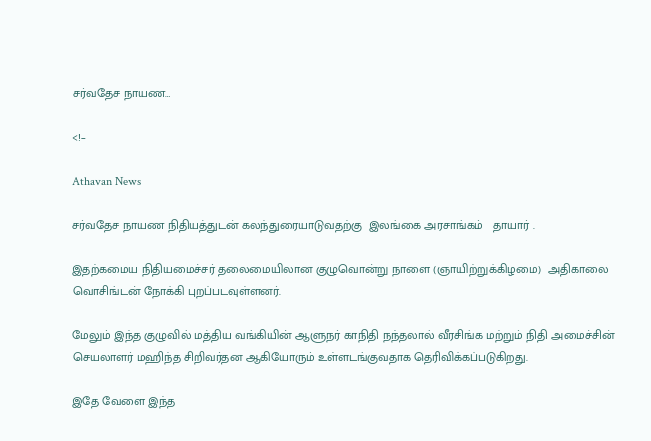சர்வதேச நாயண…

<!–

Athavan News

சர்வதேச நாயண நிதியத்துடன் கலந்துரையாடுவதற்கு  இலங்கை அரசாங்கம்   தாயார் .

இதற்கமைய நிதியமைச்சர் தலைமையிலான குழுவொன்று நாளை (ஞாயிற்றுக்கிழமை)  அதிகாலை வொசிங்டன் நோக்கி புறப்படவுள்ளனர்.

மேலும் இந்த குழுவில் மத்திய வங்கியின் ஆளுநர் காநிதி நந்தலால் வீரசிங்க மற்றும் நிதி அமைச்சின் செயலாளர் மஹிந்த சிறிவர்தன ஆகியோரும் உள்ளடங்குவதாக தெரிவிக்கப்படுகிறது.

இதே வேளை இந்த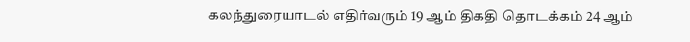கலந்துரையாடல் எதிர்வரும் 19 ஆம் திகதி தொடக்கம் 24 ஆம்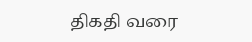திகதி வரை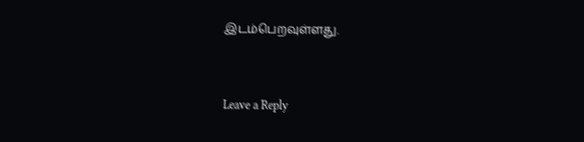இடம்பெறவுள்ளது.


Leave a Reply